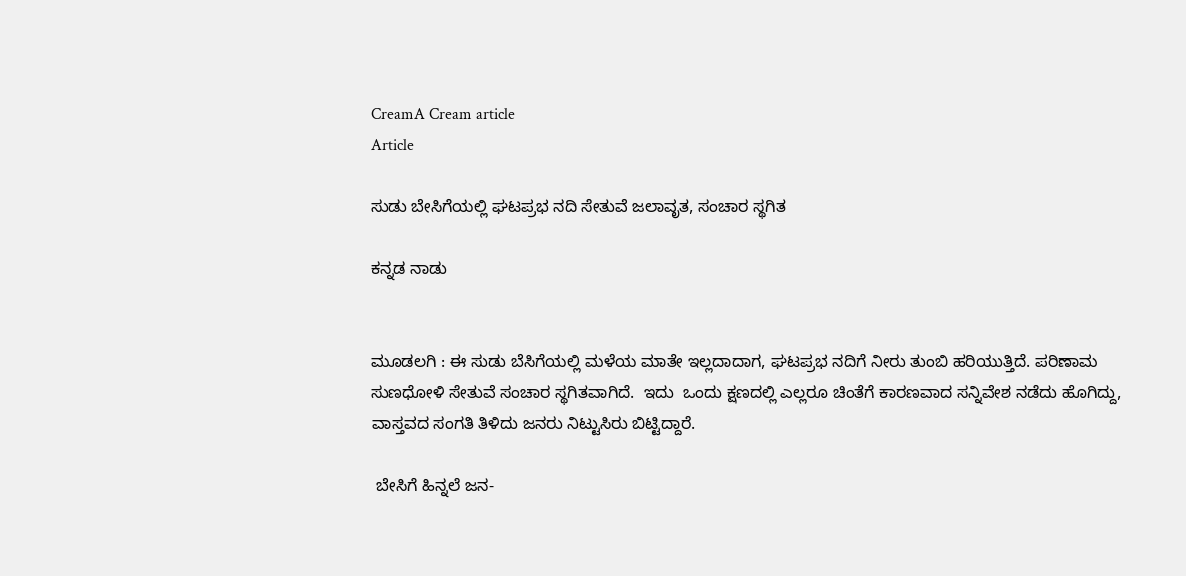CreamA Cream article
Article

ಸುಡು ಬೇಸಿಗೆಯಲ್ಲಿ ಘಟಪ್ರಭ ನದಿ ಸೇತುವೆ ಜಲಾವೃತ, ಸಂಚಾರ ಸ್ಥಗಿತ

ಕನ್ನಡ ನಾಡು


ಮೂಡಲಗಿ : ಈ ಸುಡು ಬೆಸಿಗೆಯಲ್ಲಿ ಮಳೆಯ ಮಾತೇ ಇಲ್ಲದಾದಾಗ, ಘಟಪ್ರಭ ನದಿಗೆ ನೀರು ತುಂಬಿ ಹರಿಯುತ್ತಿದೆ. ಪರಿಣಾಮ  ಸುಣಧೋಳಿ ಸೇತುವೆ ಸಂಚಾರ ಸ್ಥಗಿತವಾಗಿದೆ.  ಇದು  ಒಂದು ಕ್ಷಣದಲ್ಲಿ ಎಲ್ಲರೂ ಚಿಂತೆಗೆ ಕಾರಣವಾದ ಸನ್ನಿವೇಶ ನಡೆದು ಹೊಗಿದ್ದು,  ವಾಸ್ತವದ ಸಂಗತಿ ತಿಳಿದು ಜನರು ನಿಟ್ಟುಸಿರು ಬಿಟ್ಟಿದ್ದಾರೆ.

 ಬೇಸಿಗೆ ಹಿನ್ನಲೆ ಜನ-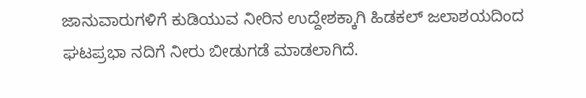ಜಾನುವಾರುಗಳಿಗೆ ಕುಡಿಯುವ ನೀರಿನ ಉದ್ದೇಶಕ್ಕಾಗಿ ಹಿಡಕಲ್ ಜಲಾಶಯದಿಂದ ಘಟಪ್ರಭಾ ನದಿಗೆ ನೀರು ಬೀಡುಗಡೆ ಮಾಡಲಾಗಿದೆ.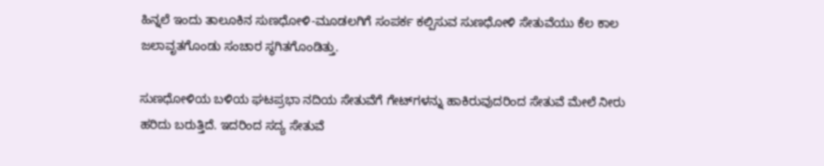ಹಿನ್ನಲೆ ಇಂದು ತಾಲೂಕಿನ ಸುಣಧೋಳಿ-ಮೂಡಲಗಿಗೆ ಸಂಪರ್ಕ ಕಲ್ಪಿಸುವ ಸುಣಧೋಳಿ ಸೇತುವೆಯು ಕೆಲ ಕಾಲ ಜಲಾವೃತಗೊಂಡು ಸಂಚಾರ ಸ್ಥಗಿತಗೊಂಡಿತ್ತು.

ಸುಣಧೋಳಿಯ ಬಳಿಯ ಘಟಪ್ರಭಾ ನದಿಯ ಸೇತುವೆಗೆ ಗೇಟ್‌ಗಳನ್ನು ಹಾಕಿರುವುದರಿಂದ ಸೇತುವೆ ಮೇಲೆ ನೀರು ಹರಿದು ಬರುತ್ತಿದೆ. ಇದರಿಂದ ಸದ್ಯ ಸೇತುವೆ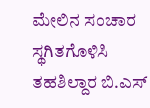ಮೇಲಿನ ಸಂಚಾರ ಸ್ಥಗಿತಗೊಳಿಸಿ ತಹಶಿಲ್ದಾರ ಬಿ.ಎಸ್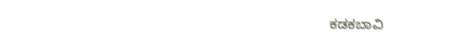ಕಡಕಬಾವಿ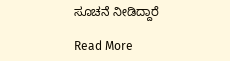ಸೂಚನೆ ನೀಡಿದ್ದಾರೆ

Read More